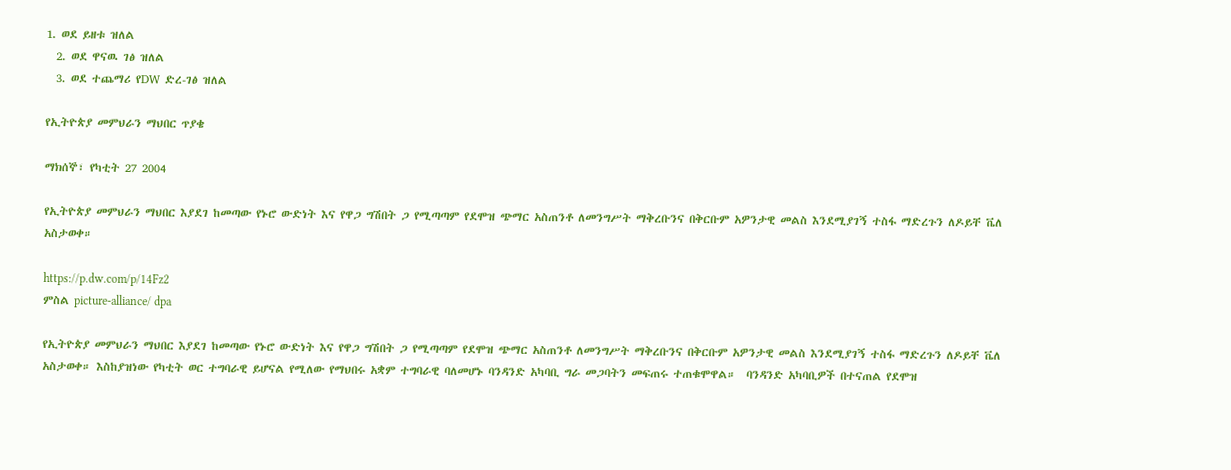1. ወደ ይዘቱ ዝለል
  2. ወደ ዋናዉ ገፅ ዝለል
  3. ወደ ተጨማሪ የDW ድረ-ገፅ ዝለል

የኢትዮጵያ መምህራን ማህበር ጥያቄ

ማክሰኞ፣ የካቲት 27 2004

የኢትዮጵያ መምህራን ማህበር እያደገ ከመጣው የኑሮ ውድነት እና የዋጋ ግሽበት ጋ የሚጣጣም የደሞዝ ጭማር አስጠንቶ ለመንግሥት ማቅረቡንና በቅርቡም አዎንታዊ መልስ እንደሚያገኝ ተስፋ ማድረጉን ለዶይቸ ቬለ አስታወቀ።

https://p.dw.com/p/14Fz2
ምስል picture-alliance/ dpa

የኢትዮጵያ መምህራን ማህበር እያደገ ከመጣው የኑሮ ውድነት እና የዋጋ ግሽበት ጋ የሚጣጣም የደሞዝ ጭማር አስጠንቶ ለመንግሥት ማቅረቡንና በቅርቡም አዎንታዊ መልስ እንደሚያገኝ ተስፋ ማድረጉን ለዶይቸ ቬለ አስታወቀ። እስከያዝነው የካቲት ወር ተግባራዊ ይሆናል የሚለው የማህበሩ አቋም ተግባራዊ ባለመሆኑ ባንዳንድ አካባቢ ግራ መጋባትን መፍጠሩ ተጠቁሞዋል።  ባንዳንድ አካባቢዎች በተናጠል የደሞዝ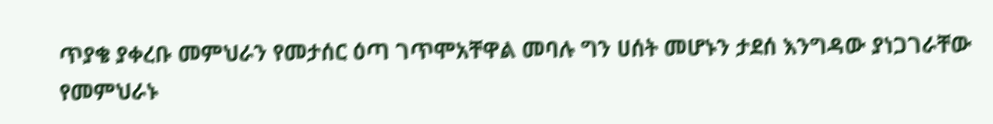ጥያቄ ያቀረቡ መምህራን የመታሰር ዕጣ ገጥሞአቸዋል መባሉ ግን ሀሰት መሆኑን ታደሰ እንግዳው ያነጋገራቸው የመምህራኑ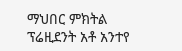ማህበር ምክትል ፕሬዚደንት አቶ አንተየ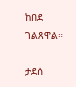ከበደ  ገልጸዋል።

ታደሰ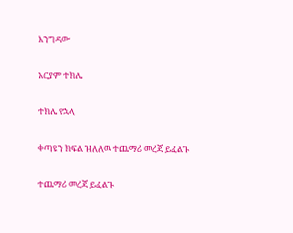እንግዳው

አርያም ተክሌ

ተክሌ የኋላ

ቀጣዩን ክፍል ዝለለዉ ተጨማሪ መረጃ ይፈልጉ

ተጨማሪ መረጃ ይፈልጉ